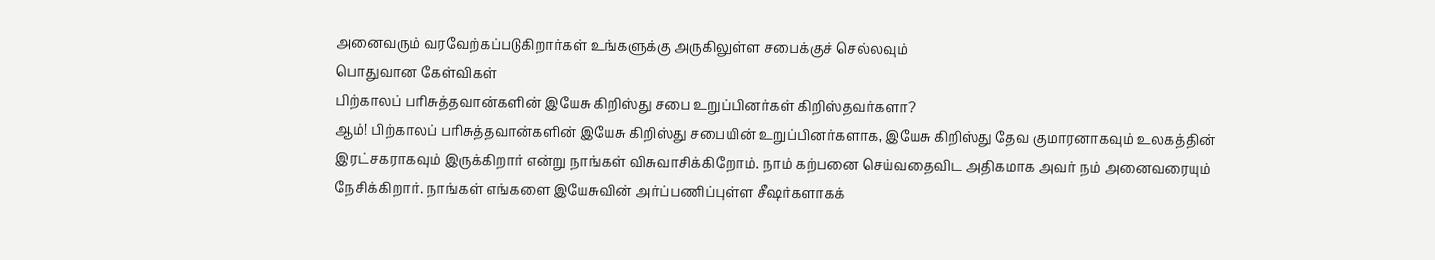அனைவரும் வரவேற்கப்படுகிறார்கள் உங்களுக்கு அருகிலுள்ள சபைக்குச் செல்லவும்
பொதுவான கேள்விகள்
பிற்காலப் பரிசுத்தவான்களின் இயேசு கிறிஸ்து சபை உறுப்பினர்கள் கிறிஸ்தவர்களா?
ஆம்! பிற்காலப் பரிசுத்தவான்களின் இயேசு கிறிஸ்து சபையின் உறுப்பினர்களாக, இயேசு கிறிஸ்து தேவ குமாரனாகவும் உலகத்தின் இரட்சகராகவும் இருக்கிறார் என்று நாங்கள் விசுவாசிக்கிறோம். நாம் கற்பனை செய்வதைவிட அதிகமாக அவர் நம் அனைவரையும் நேசிக்கிறார். நாங்கள் எங்களை இயேசுவின் அர்ப்பணிப்புள்ள சீஷர்களாகக்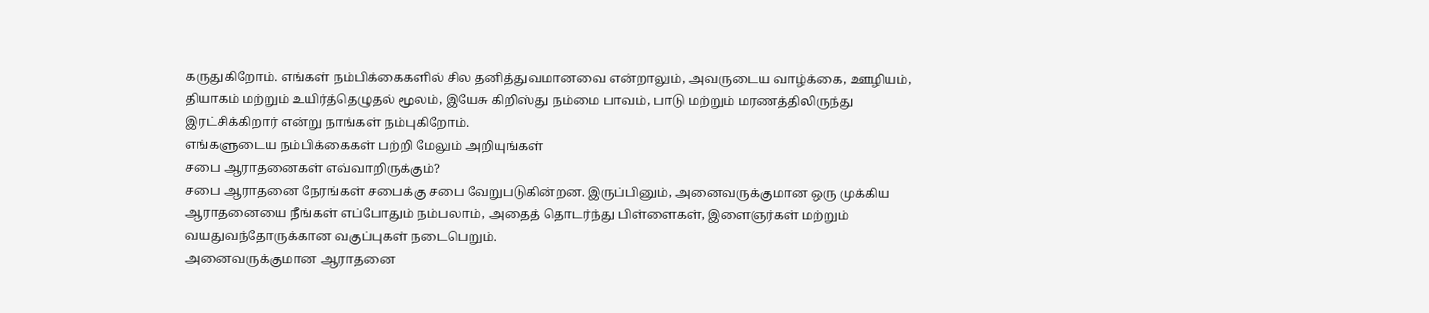கருதுகிறோம். எங்கள் நம்பிக்கைகளில் சில தனித்துவமானவை என்றாலும், அவருடைய வாழ்க்கை, ஊழியம், தியாகம் மற்றும் உயிர்த்தெழுதல் மூலம், இயேசு கிறிஸ்து நம்மை பாவம், பாடு மற்றும் மரணத்திலிருந்து இரட்சிக்கிறார் என்று நாங்கள் நம்புகிறோம்.
எங்களுடைய நம்பிக்கைகள் பற்றி மேலும் அறியுங்கள்
சபை ஆராதனைகள் எவ்வாறிருக்கும்?
சபை ஆராதனை நேரங்கள் சபைக்கு சபை வேறுபடுகின்றன. இருப்பினும், அனைவருக்குமான ஒரு முக்கிய ஆராதனையை நீங்கள் எப்போதும் நம்பலாம், அதைத் தொடர்ந்து பிள்ளைகள், இளைஞர்கள் மற்றும் வயதுவந்தோருக்கான வகுப்புகள் நடைபெறும்.
அனைவருக்குமான ஆராதனை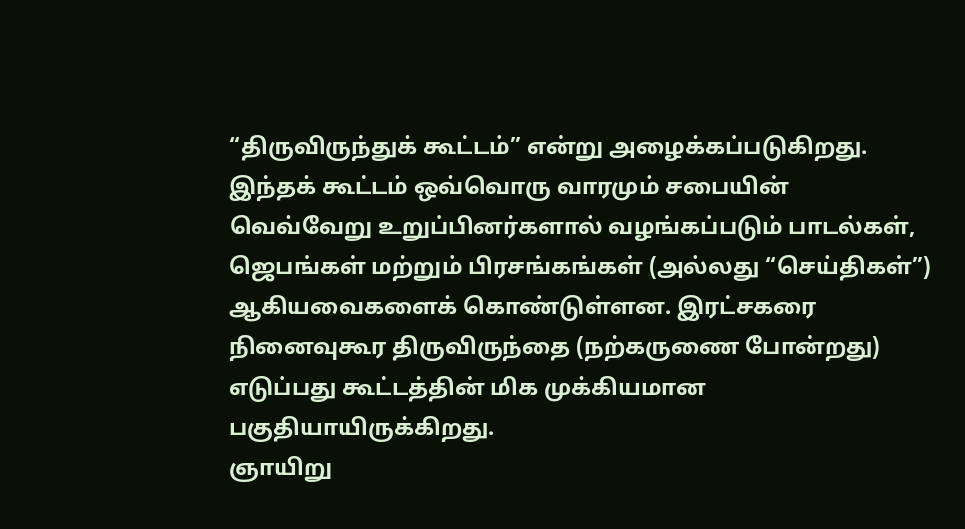“திருவிருந்துக் கூட்டம்” என்று அழைக்கப்படுகிறது. இந்தக் கூட்டம் ஒவ்வொரு வாரமும் சபையின் வெவ்வேறு உறுப்பினர்களால் வழங்கப்படும் பாடல்கள், ஜெபங்கள் மற்றும் பிரசங்கங்கள் (அல்லது “செய்திகள்”) ஆகியவைகளைக் கொண்டுள்ளன. இரட்சகரை நினைவுகூர திருவிருந்தை (நற்கருணை போன்றது) எடுப்பது கூட்டத்தின் மிக முக்கியமான பகுதியாயிருக்கிறது.
ஞாயிறு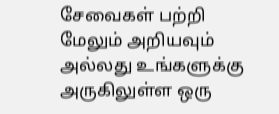சேவைகள் பற்றி மேலும் அறியவும் அல்லது உங்களுக்கு அருகிலுள்ள ஒரு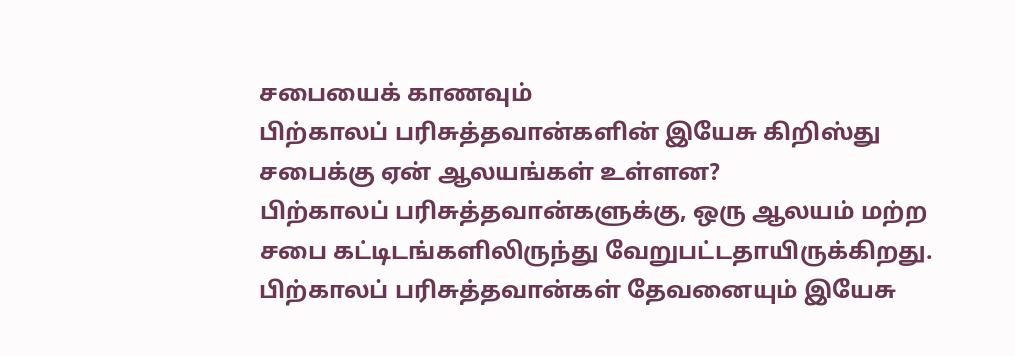சபையைக் காணவும்
பிற்காலப் பரிசுத்தவான்களின் இயேசு கிறிஸ்து சபைக்கு ஏன் ஆலயங்கள் உள்ளன?
பிற்காலப் பரிசுத்தவான்களுக்கு, ஒரு ஆலயம் மற்ற சபை கட்டிடங்களிலிருந்து வேறுபட்டதாயிருக்கிறது. பிற்காலப் பரிசுத்தவான்கள் தேவனையும் இயேசு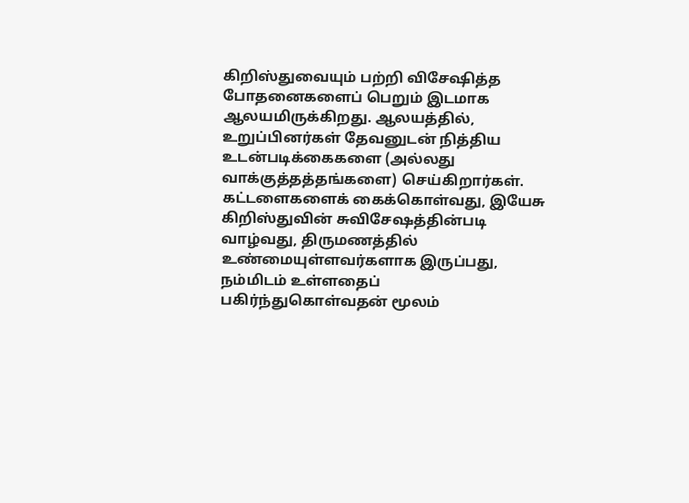கிறிஸ்துவையும் பற்றி விசேஷித்த போதனைகளைப் பெறும் இடமாக ஆலயமிருக்கிறது. ஆலயத்தில், உறுப்பினர்கள் தேவனுடன் நித்திய உடன்படிக்கைகளை (அல்லது வாக்குத்தத்தங்களை) செய்கிறார்கள். கட்டளைகளைக் கைக்கொள்வது, இயேசு கிறிஸ்துவின் சுவிசேஷத்தின்படி வாழ்வது, திருமணத்தில் உண்மையுள்ளவர்களாக இருப்பது, நம்மிடம் உள்ளதைப் பகிர்ந்துகொள்வதன் மூலம்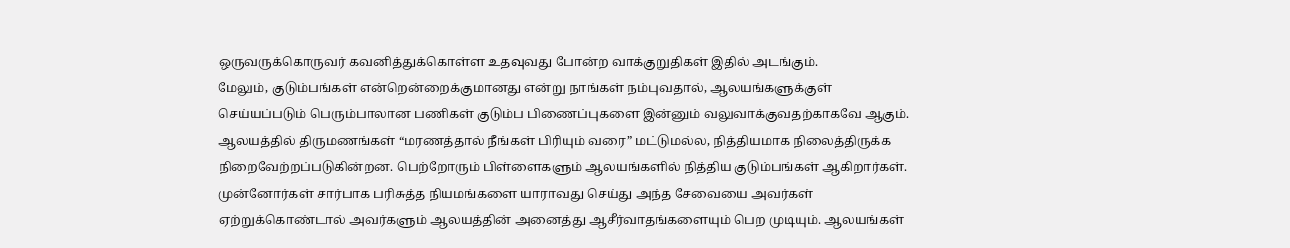ஒருவருக்கொருவர் கவனித்துக்கொள்ள உதவுவது போன்ற வாக்குறுதிகள் இதில் அடங்கும்.
மேலும், குடும்பங்கள் என்றென்றைக்குமானது என்று நாங்கள் நம்புவதால், ஆலயங்களுக்குள் செய்யப்படும் பெரும்பாலான பணிகள் குடும்ப பிணைப்புகளை இன்னும் வலுவாக்குவதற்காகவே ஆகும். ஆலயத்தில் திருமணங்கள் “மரணத்தால் நீங்கள் பிரியும் வரை” மட்டுமல்ல, நித்தியமாக நிலைத்திருக்க நிறைவேற்றப்படுகின்றன. பெற்றோரும் பிள்ளைகளும் ஆலயங்களில் நித்திய குடும்பங்கள் ஆகிறார்கள். முன்னோர்கள் சார்பாக பரிசுத்த நியமங்களை யாராவது செய்து அந்த சேவையை அவர்கள் ஏற்றுக்கொண்டால் அவர்களும் ஆலயத்தின் அனைத்து ஆசீர்வாதங்களையும் பெற முடியும். ஆலயங்கள்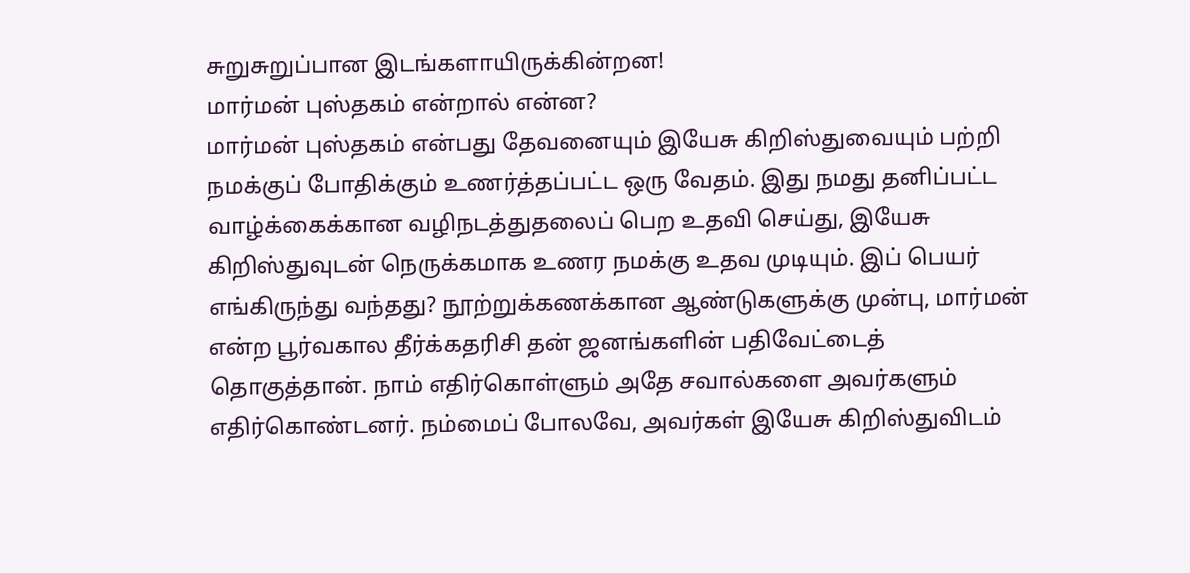சுறுசுறுப்பான இடங்களாயிருக்கின்றன!
மார்மன் புஸ்தகம் என்றால் என்ன?
மார்மன் புஸ்தகம் என்பது தேவனையும் இயேசு கிறிஸ்துவையும் பற்றி நமக்குப் போதிக்கும் உணர்த்தப்பட்ட ஒரு வேதம். இது நமது தனிப்பட்ட வாழ்க்கைக்கான வழிநடத்துதலைப் பெற உதவி செய்து, இயேசு கிறிஸ்துவுடன் நெருக்கமாக உணர நமக்கு உதவ முடியும். இப் பெயர் எங்கிருந்து வந்தது? நூற்றுக்கணக்கான ஆண்டுகளுக்கு முன்பு, மார்மன் என்ற பூர்வகால தீர்க்கதரிசி தன் ஜனங்களின் பதிவேட்டைத் தொகுத்தான். நாம் எதிர்கொள்ளும் அதே சவால்களை அவர்களும் எதிர்கொண்டனர். நம்மைப் போலவே, அவர்கள் இயேசு கிறிஸ்துவிடம்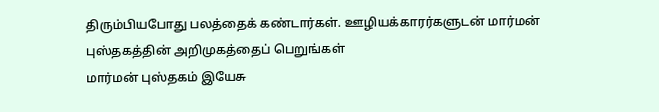திரும்பியபோது பலத்தைக் கண்டார்கள். ஊழியக்காரர்களுடன் மார்மன் புஸ்தகத்தின் அறிமுகத்தைப் பெறுங்கள்
மார்மன் புஸ்தகம் இயேசு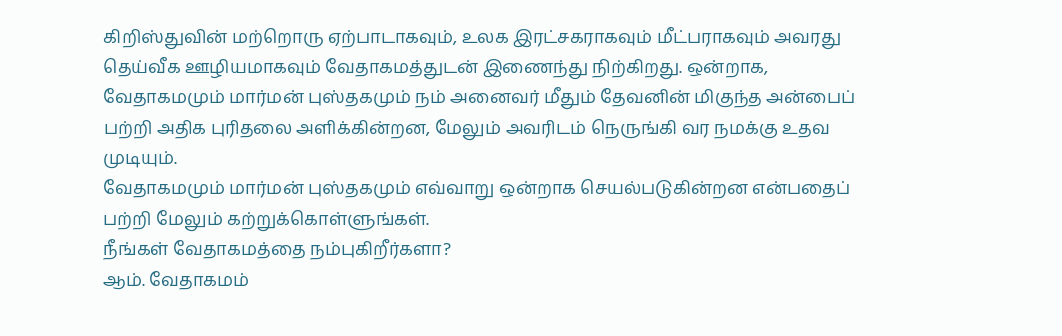கிறிஸ்துவின் மற்றொரு ஏற்பாடாகவும், உலக இரட்சகராகவும் மீட்பராகவும் அவரது தெய்வீக ஊழியமாகவும் வேதாகமத்துடன் இணைந்து நிற்கிறது. ஒன்றாக, வேதாகமமும் மார்மன் புஸ்தகமும் நம் அனைவர் மீதும் தேவனின் மிகுந்த அன்பைப் பற்றி அதிக புரிதலை அளிக்கின்றன, மேலும் அவரிடம் நெருங்கி வர நமக்கு உதவ முடியும்.
வேதாகமமும் மார்மன் புஸ்தகமும் எவ்வாறு ஒன்றாக செயல்படுகின்றன என்பதைப் பற்றி மேலும் கற்றுக்கொள்ளுங்கள்.
நீங்கள் வேதாகமத்தை நம்புகிறீர்களா?
ஆம். வேதாகமம்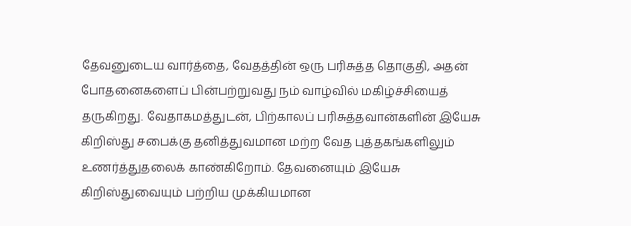தேவனுடைய வார்த்தை, வேதத்தின் ஒரு பரிசுத்த தொகுதி, அதன் போதனைகளைப் பின்பற்றுவது நம் வாழ்வில் மகிழ்ச்சியைத் தருகிறது. வேதாகமத்துடன், பிற்காலப் பரிசுத்தவான்களின் இயேசு கிறிஸ்து சபைக்கு தனித்துவமான மற்ற வேத புத்தகங்களிலும் உணர்த்துதலைக் காண்கிறோம். தேவனையும் இயேசு கிறிஸ்துவையும் பற்றிய முக்கியமான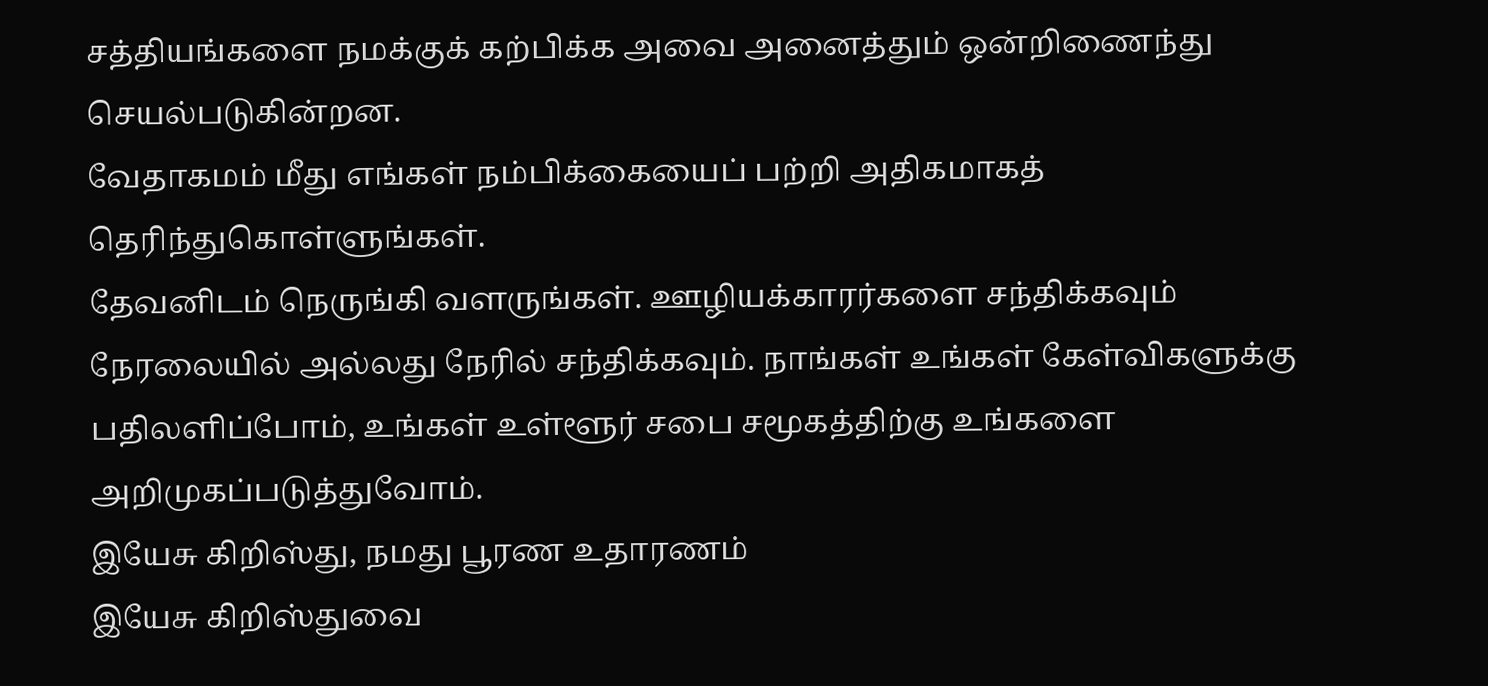சத்தியங்களை நமக்குக் கற்பிக்க அவை அனைத்தும் ஒன்றிணைந்து செயல்படுகின்றன.
வேதாகமம் மீது எங்கள் நம்பிக்கையைப் பற்றி அதிகமாகத் தெரிந்துகொள்ளுங்கள்.
தேவனிடம் நெருங்கி வளருங்கள். ஊழியக்காரர்களை சந்திக்கவும்
நேரலையில் அல்லது நேரில் சந்திக்கவும். நாங்கள் உங்கள் கேள்விகளுக்கு பதிலளிப்போம், உங்கள் உள்ளூர் சபை சமூகத்திற்கு உங்களை அறிமுகப்படுத்துவோம்.
இயேசு கிறிஸ்து, நமது பூரண உதாரணம்
இயேசு கிறிஸ்துவை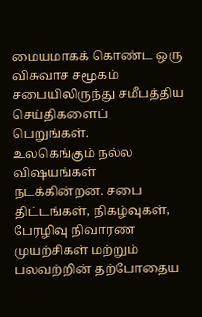மையமாகக் கொண்ட ஒரு விசுவாச சமூகம்
சபையிலிருந்து சமீபத்திய செய்திகளைப் பெறுங்கள்.
உலகெங்கும் நல்ல விஷயங்கள் நடக்கின்றன. சபை திட்டங்கள், நிகழ்வுகள், பேரழிவு நிவாரண முயற்சிகள் மற்றும் பலவற்றின் தற்போதைய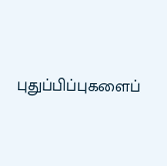புதுப்பிப்புகளைப்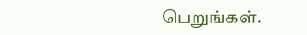பெறுங்கள்.